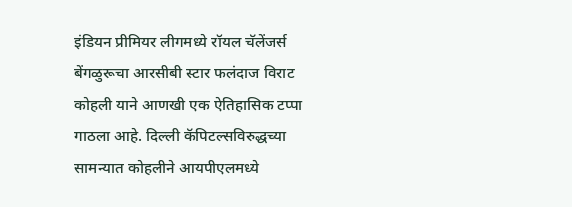इंडियन प्रीमियर लीगमध्ये रॉयल चॅलेंजर्स बेंगळुरूचा आरसीबी स्टार फलंदाज विराट कोहली याने आणखी एक ऐतिहासिक टप्पा गाठला आहे. दिल्ली कॅपिटल्सविरुद्धच्या सामन्यात कोहलीने आयपीएलमध्ये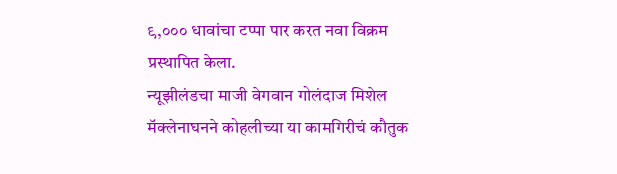९,००० धावांचा टप्पा पार करत नवा विक्रम प्रस्थापित केला.
न्यूझीलंडचा माजी वेगवान गोलंदाज मिशेल मॅक्लेनाघनने कोहलीच्या या कामगिरीचं कौतुक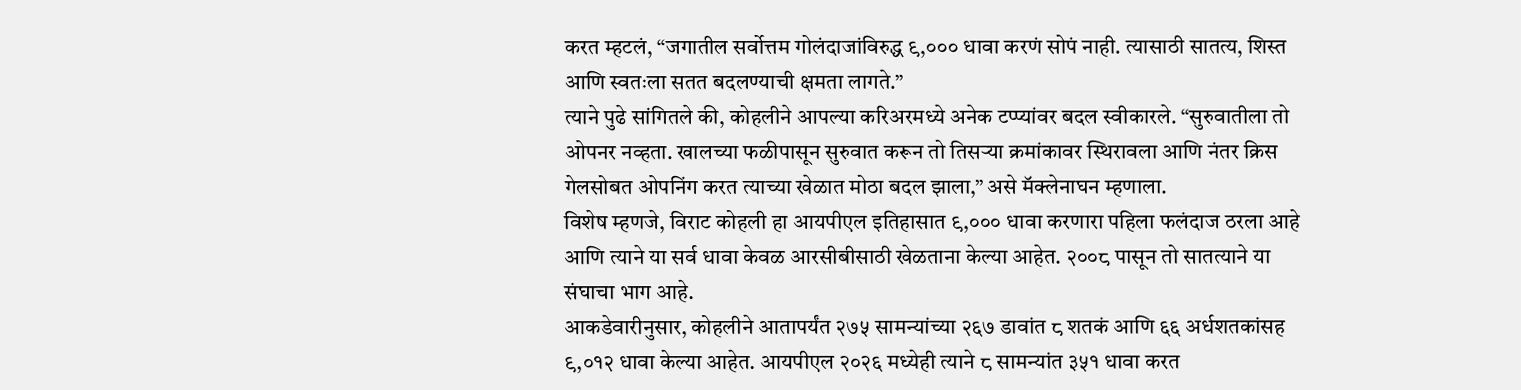करत म्हटलं, “जगातील सर्वोत्तम गोलंदाजांविरुद्ध ९,००० धावा करणं सोपं नाही. त्यासाठी सातत्य, शिस्त आणि स्वतःला सतत बदलण्याची क्षमता लागते.”
त्याने पुढे सांगितले की, कोहलीने आपल्या करिअरमध्ये अनेक टप्प्यांवर बदल स्वीकारले. “सुरुवातीला तो ओपनर नव्हता. खालच्या फळीपासून सुरुवात करून तो तिसऱ्या क्रमांकावर स्थिरावला आणि नंतर क्रिस गेलसोबत ओपनिंग करत त्याच्या खेळात मोठा बदल झाला,” असे मॅक्लेनाघन म्हणाला.
विशेष म्हणजे, विराट कोहली हा आयपीएल इतिहासात ९,००० धावा करणारा पहिला फलंदाज ठरला आहे आणि त्याने या सर्व धावा केवळ आरसीबीसाठी खेळताना केल्या आहेत. २००८ पासून तो सातत्याने या संघाचा भाग आहे.
आकडेवारीनुसार, कोहलीने आतापर्यंत २७५ सामन्यांच्या २६७ डावांत ८ शतकं आणि ६६ अर्धशतकांसह ९,०१२ धावा केल्या आहेत. आयपीएल २०२६ मध्येही त्याने ८ सामन्यांत ३५१ धावा करत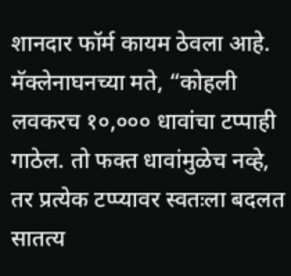शानदार फॉर्म कायम ठेवला आहे.
मॅक्लेनाघनच्या मते, “कोहली लवकरच १०,००० धावांचा टप्पाही गाठेल. तो फक्त धावांमुळेच नव्हे, तर प्रत्येक टप्प्यावर स्वतःला बदलत सातत्य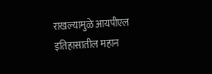राखल्यामुळे आयपीएल इतिहासातील महान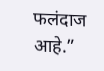फलंदाज आहे.”